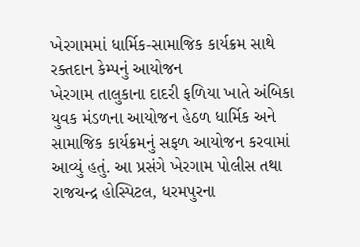ખેરગામમાં ધાર્મિક-સામાજિક કાર્યક્રમ સાથે રક્તદાન કેમ્પનું આયોજન
ખેરગામ તાલુકાના દાદરી ફળિયા ખાતે અંબિકા યુવક મંડળના આયોજન હેઠળ ધાર્મિક અને સામાજિક કાર્યક્રમનું સફળ આયોજન કરવામાં આવ્યું હતું. આ પ્રસંગે ખેરગામ પોલીસ તથા રાજચન્દ્ર હોસ્પિટલ, ધરમપુરના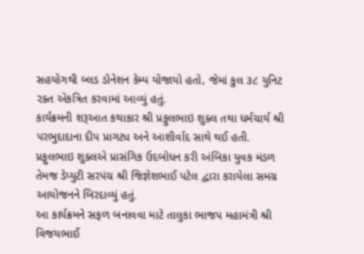સહયોગથી બ્લડ ડોનેશન કેમ્પ યોજાયો હતો, જેમાં કુલ ૩૮ યુનિટ રક્ત એકત્રિત કરવામાં આવ્યું હતું.
કાર્યક્રમની શરૂઆત કથાકાર શ્રી પ્રફુલભાઇ શુક્લ તથા ધર્મચાર્ય શ્રી પરભુદાદાના દીપ પ્રાગટ્ય અને આશીર્વાદ સાથે થઈ હતી. પ્રફુલભાઇ શુક્લએ પ્રાસંગિક ઉદબોધન કરી અંબિકા યુવક મંડળ તેમજ ડેપ્યુટી સરપંચ શ્રી જિજ્ઞેશભાઈ પટેલ દ્વારા કરાયેલા સમગ્ર આયોજનને બિરદાવ્યું હતું.
આ કાર્યક્રમને સફળ બનાવવા માટે તાલુકા ભાજપ મહામંત્રી શ્રી વિજયભાઈ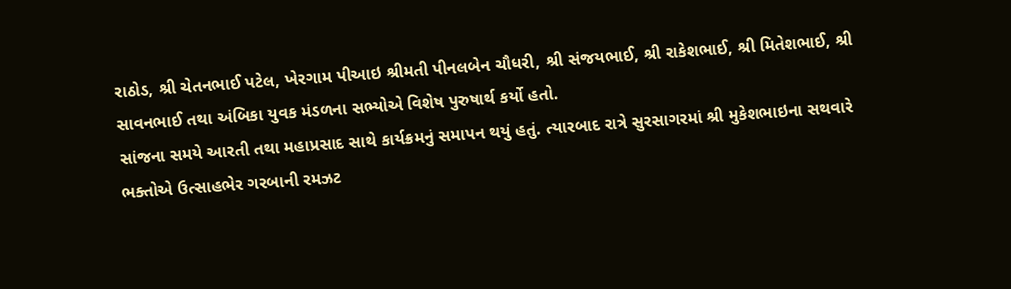રાઠોડ, શ્રી ચેતનભાઈ પટેલ, ખેરગામ પીઆઇ શ્રીમતી પીનલબેન ચૌધરી, શ્રી સંજયભાઈ, શ્રી રાકેશભાઈ, શ્રી મિતેશભાઈ, શ્રી સાવનભાઈ તથા અંબિકા યુવક મંડળના સભ્યોએ વિશેષ પુરુષાર્થ કર્યો હતો.
સાંજના સમયે આરતી તથા મહાપ્રસાદ સાથે કાર્યક્રમનું સમાપન થયું હતું. ત્યારબાદ રાત્રે સુરસાગરમાં શ્રી મુકેશભાઇના સથવારે ભક્તોએ ઉત્સાહભેર ગરબાની રમઝટ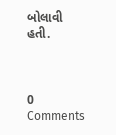બોલાવી હતી.



0 Comments